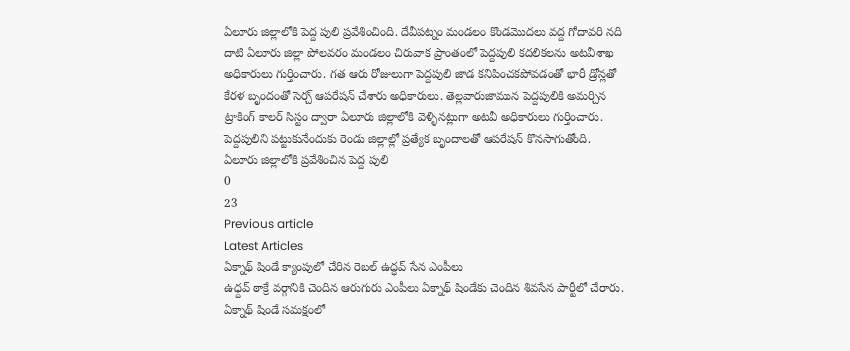ఏలూరు జిల్లాలోకి పెద్ద పులి ప్రవేశించింది. దేవీపట్నం మండలం కొండమొదలు వద్ద గోదావరి నది దాటి ఏలూరు జిల్లా పోలవరం మండలం చిరువాక ప్రాంతంలో పెద్దపులి కదలికలను అటవీశాఖ అధికారులు గుర్తించారు. గత ఆరు రోజులుగా పెద్దపులి జాడ కనిపించకపోవడంతో భారీ డ్రోన్లతో కేరళ బృందంతో సెర్చ్ ఆపరేషన్ చేశారు అధికారులు. తెల్లవారుజామున పెద్దపులికి అమర్చిన ట్రాకింగ్ కాలర్ సిస్టం ద్వారా ఏలూరు జిల్లాలోకి వెళ్ళినట్లుగా అటవీ అధికారులు గుర్తించారు. పెద్దపులిని పట్టుకునేందుకు రెండు జిల్లాల్లో ప్రత్యేక బృందాలతో ఆపరేషన్ కొనసాగుతోంది.
ఏలూరు జిల్లాలోకి ప్రవేశించిన పెద్ద పులి
0
23
Previous article
Latest Articles
ఏక్నాథ్ షిండే క్యాంపులో చేరిన రెబల్ ఉద్ధవ్ సేన ఎంపీలు
ఉధ్దవ్ ఠాక్రే వర్గానికి చెందిన ఆరుగురు ఎంపీలు ఏక్నాథ్ షిండేకు చెందిన శివసేన పార్టీలో చేరారు. ఏక్నాథ్ షిండే సమక్షంలో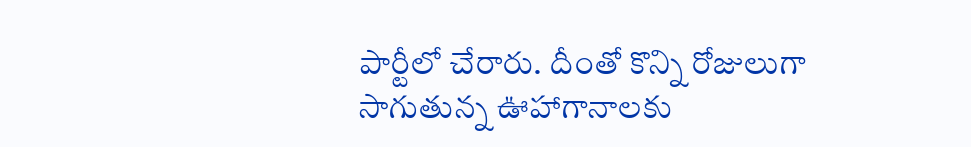పార్టీలో చేరారు. దీంతో కొన్ని రోజులుగా సాగుతున్న ఊహాగానాలకు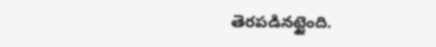తెరపడినట్టైంది.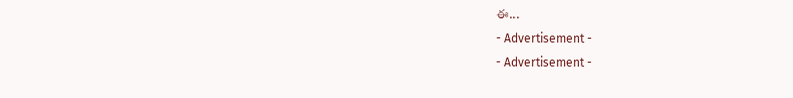ఈ...
- Advertisement -
- Advertisement -